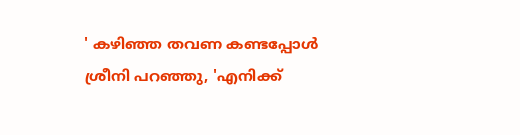' കഴിഞ്ഞ തവണ കണ്ടപ്പോള്‍ ശ്രീനി പറഞ്ഞു, 'എനിക്ക്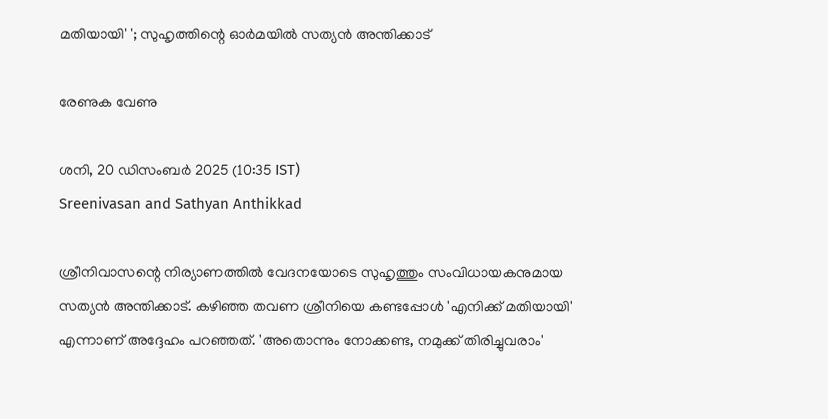മതിയായി' '; സുഹൃത്തിന്റെ ഓര്‍മയില്‍ സത്യന്‍ അന്തിക്കാട്

രേണുക വേണു

ശനി, 20 ഡിസം‌ബര്‍ 2025 (10:35 IST)
Sreenivasan and Sathyan Anthikkad

ശ്രീനിവാസന്റെ നിര്യാണത്തില്‍ വേദനയോടെ സുഹൃത്തും സംവിധായകനുമായ സത്യന്‍ അന്തിക്കാട്. കഴിഞ്ഞ തവണ ശ്രീനിയെ കണ്ടപ്പോള്‍ 'എനിക്ക് മതിയായി' എന്നാണ് അദ്ദേഹം പറഞ്ഞത്. 'അതൊന്നും നോക്കണ്ട, നമുക്ക് തിരിച്ചുവരാം'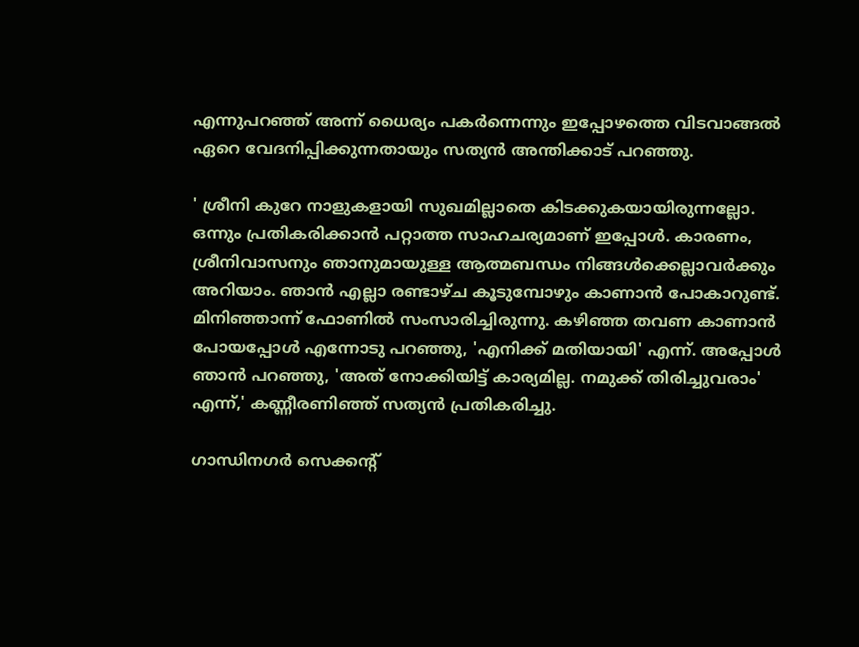എന്നുപറഞ്ഞ് അന്ന് ധൈര്യം പകര്‍ന്നെന്നും ഇപ്പോഴത്തെ വിടവാങ്ങല്‍ ഏറെ വേദനിപ്പിക്കുന്നതായും സത്യന്‍ അന്തിക്കാട് പറഞ്ഞു.

' ശ്രീനി കുറേ നാളുകളായി സുഖമില്ലാതെ കിടക്കുകയായിരുന്നല്ലോ. ഒന്നും പ്രതികരിക്കാന്‍ പറ്റാത്ത സാഹചര്യമാണ് ഇപ്പോള്‍. കാരണം, ശ്രീനിവാസനും ഞാനുമായുള്ള ആത്മബന്ധം നിങ്ങള്‍ക്കെല്ലാവര്‍ക്കും അറിയാം. ഞാന്‍ എല്ലാ രണ്ടാഴ്ച കൂടുമ്പോഴും കാണാന്‍ പോകാറുണ്ട്. മിനിഞ്ഞാന്ന് ഫോണില്‍ സംസാരിച്ചിരുന്നു. കഴിഞ്ഞ തവണ കാണാന്‍ പോയപ്പോള്‍ എന്നോടു പറഞ്ഞു, 'എനിക്ക് മതിയായി' എന്ന്. അപ്പോള്‍ ഞാന്‍ പറഞ്ഞു, 'അത് നോക്കിയിട്ട് കാര്യമില്ല. നമുക്ക് തിരിച്ചുവരാം' എന്ന്,' കണ്ണീരണിഞ്ഞ് സത്യന്‍ പ്രതികരിച്ചു.

ഗാന്ധിനഗര്‍ സെക്കന്റ്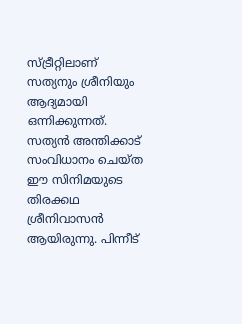സ്ട്രീറ്റിലാണ് സത്യനും ശ്രീനിയും ആദ്യമായി ഒന്നിക്കുന്നത്. സത്യന്‍ അന്തിക്കാട് സംവിധാനം ചെയ്ത ഈ സിനിമയുടെ തിരക്കഥ ശ്രീനിവാസന്‍ ആയിരുന്നു. പിന്നീട്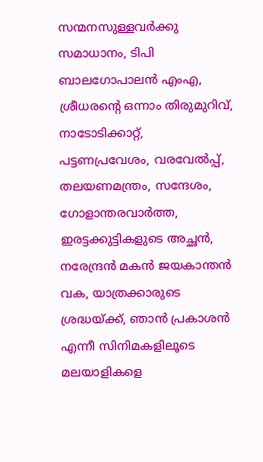സന്മനസുള്ളവര്‍ക്കു സമാധാനം, ടിപി ബാലഗോപാലന്‍ എംഎ, ശ്രീധരന്റെ ഒന്നാം തിരുമുറിവ്, നാടോടിക്കാറ്റ്, പട്ടണപ്രവേശം, വരവേല്‍പ്പ്, തലയണമന്ത്രം, സന്ദേശം, ഗോളാന്തരവാര്‍ത്ത, ഇരട്ടക്കുട്ടികളുടെ അച്ഛന്‍, നരേന്ദ്രന്‍ മകന്‍ ജയകാന്തന്‍ വക, യാത്രക്കാരുടെ ശ്രദ്ധയ്ക്ക്, ഞാന്‍ പ്രകാശന്‍ എന്നീ സിനിമകളിലൂടെ മലയാളികളെ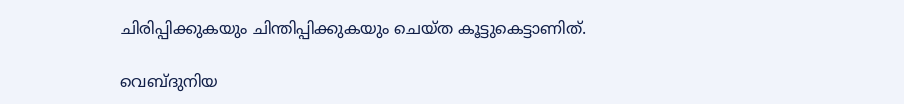ചിരിപ്പിക്കുകയും ചിന്തിപ്പിക്കുകയും ചെയ്ത കൂട്ടുകെട്ടാണിത്.

വെബ്ദുനിയ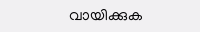വായിക്കുക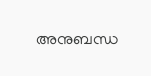അനുബന്ധ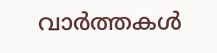വാര്‍ത്തകള്‍